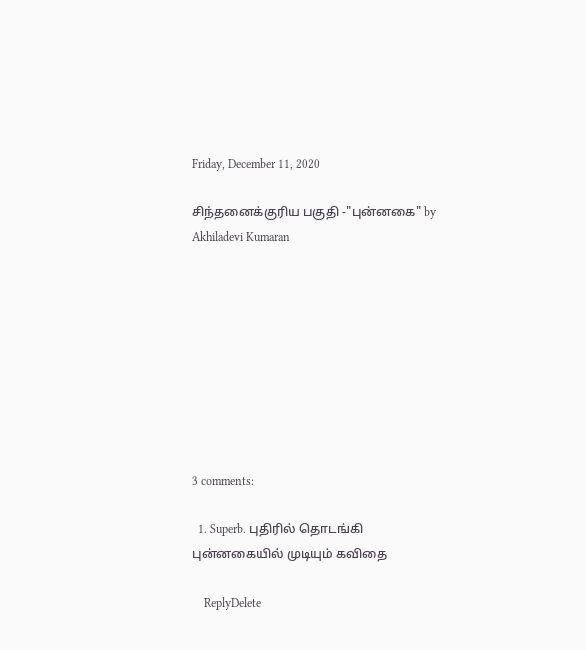Friday, December 11, 2020

சிந்தனைக்குரிய பகுதி -"புன்னகை" by Akhiladevi Kumaran









3 comments:

  1. Superb. புதிரில் தொடங்கி புன்னகையில் முடியும் கவிதை

    ReplyDelete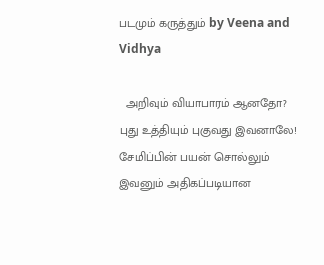படமும் கருத்தும் by Veena and Vidhya

  அறிவும் வியாபாரம் ஆனதோ? புது உத்தியும் புகுவது இவனாலே! சேமிப்பின் பயன் சொல்லும் இவனும் அதிகப்படியான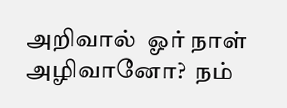அறிவால்  ஓர் நாள் அழிவானோ?  நம்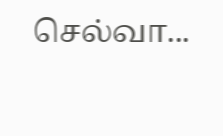செல்வா...